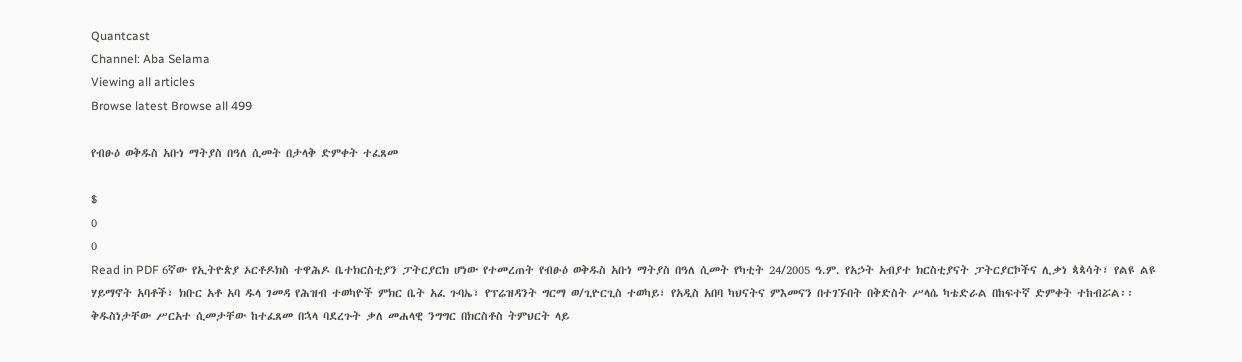Quantcast
Channel: Aba Selama
Viewing all articles
Browse latest Browse all 499

የብፁዕ ወቅዱስ አቡነ ማትያስ በዓለ ሲመት በታላቅ ድምቀት ተፈጸመ

$
0
0
Read in PDF 6ኛው የኢትዮጵያ ኦርቶዶክስ ተዋሕዶ ቤተክርስቲያን ፓትርያርክ ሆነው የተመረጠት የብፁዕ ወቅዱስ አቡነ ማትያስ በዓለ ሲመት የካቲት 24/2005 ዓ.ም. የአኃት አብያተ ክርስቲያናት ፓትርያርኮችና ሊቃነ ጳጳሳት፣ የልዩ ልዩ ሃይማኖት አባቶች፣ ክቡር አቶ አባ ዱላ ገመዳ የሕዝብ ተወካዮች ምክር ቤት አፈ ጉባኤ፣ የፕሬዝዳንት ግርማ ወ/ጊዮርጊስ ተወካይ፣ የአዲስ አበባ ካህናትና ምእመናን በተገኙበት በቅድስት ሥላሴ ካቴድራል በከፍተኛ ድምቀት ተከብሯል፡፡ ቅዱስነታቸው ሥርአተ ሲመታቸው ከተፈጸመ በኋላ ባደረጉት ቃለ መሐላዊ ንግግር በክርስቶስ ትምህርት ላይ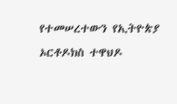የተመሠረተውን የኢትዮጵያ ኦርቶዶክስ ተዋህዶ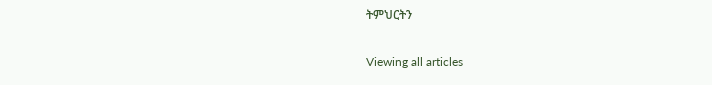ትምህርትን

Viewing all articles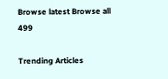Browse latest Browse all 499

Trending Articles